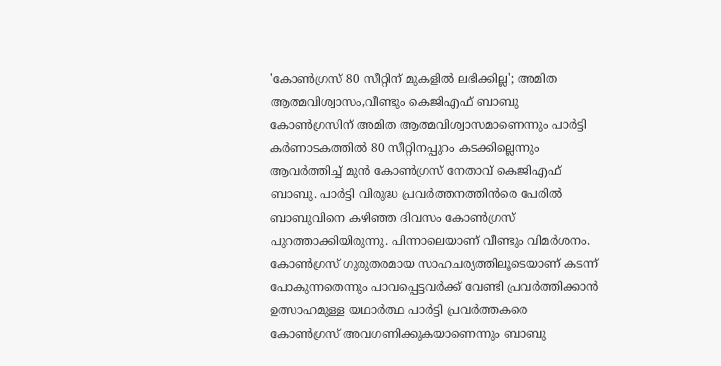'കോൺഗ്രസ് 80 സീറ്റിന് മുകളിൽ ലഭിക്കില്ല'; അമിത ആത്മവിശ്വാസം,വീണ്ടും കെജിഎഫ് ബാബു
കോൺഗ്രസിന് അമിത ആത്മവിശ്വാസമാണെന്നും പാർട്ടി കർണാടകത്തിൽ 80 സീറ്റിനപ്പുറം കടക്കില്ലെന്നും ആവർത്തിച്ച് മുൻ കോൺഗ്രസ് നേതാവ് കെജിഎഫ് ബാബു. പാർട്ടി വിരുദ്ധ പ്രവർത്തനത്തിൻരെ പേരിൽ ബാബുവിനെ കഴിഞ്ഞ ദിവസം കോൺഗ്രസ് പുറത്താക്കിയിരുന്നു. പിന്നാലെയാണ് വീണ്ടും വിമർശനം.
കോൺഗ്രസ് ഗുരുതരമായ സാഹചര്യത്തിലൂടെയാണ് കടന്ന് പോകുന്നതെന്നും പാവപ്പെട്ടവർക്ക് വേണ്ടി പ്രവർത്തിക്കാൻ ഉത്സാഹമുള്ള യഥാർത്ഥ പാർട്ടി പ്രവർത്തകരെ കോൺഗ്രസ് അവഗണിക്കുകയാണെന്നും ബാബു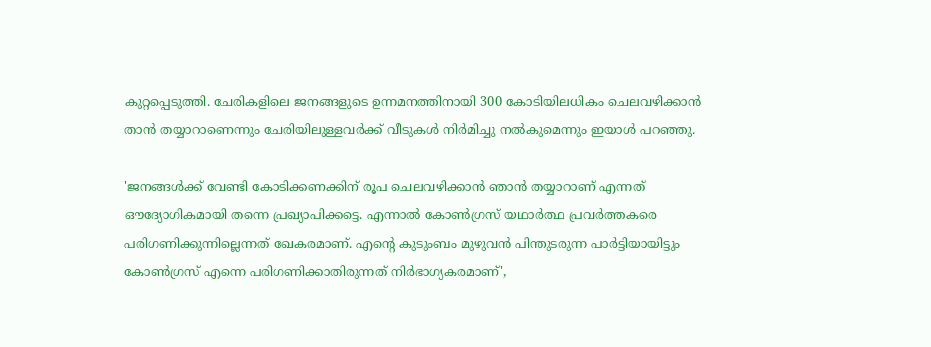കുറ്റപ്പെടുത്തി. ചേരികളിലെ ജനങ്ങളുടെ ഉന്നമനത്തിനായി 300 കോടിയിലധികം ചെലവഴിക്കാൻ താൻ തയ്യാറാണെന്നും ചേരിയിലുള്ളവർക്ക് വീടുകൾ നിർമിച്ചു നൽകുമെന്നും ഇയാൾ പറഞ്ഞു.

'ജനങ്ങൾക്ക് വേണ്ടി കോടിക്കണക്കിന് രൂപ ചെലവഴിക്കാൻ ഞാൻ തയ്യാറാണ് എന്നത് ഔദ്യോഗികമായി തന്നെ പ്രഖ്യാപിക്കട്ടെ. എന്നാൽ കോൺഗ്രസ് യഥാർത്ഥ പ്രവർത്തകരെ പരിഗണിക്കുന്നില്ലെന്നത് ഖേകരമാണ്. എന്റെ കുടുംബം മുഴുവൻ പിന്തുടരുന്ന പാർട്ടിയായിട്ടും കോൺഗ്രസ് എന്നെ പരിഗണിക്കാതിരുന്നത് നിർഭാഗ്യകരമാണ്',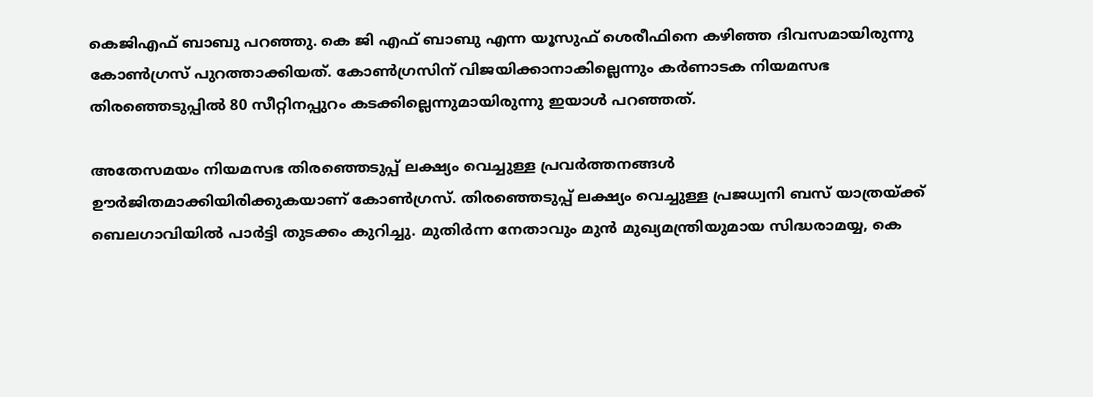കെജിഎഫ് ബാബു പറഞ്ഞു. കെ ജി എഫ് ബാബു എന്ന യൂസുഫ് ശെരീഫിനെ കഴിഞ്ഞ ദിവസമായിരുന്നു കോൺഗ്രസ് പുറത്താക്കിയത്. കോൺഗ്രസിന് വിജയിക്കാനാകില്ലെന്നും കർണാടക നിയമസഭ തിരഞ്ഞെടുപ്പിൽ 80 സീറ്റിനപ്പുറം കടക്കില്ലെന്നുമായിരുന്നു ഇയാൾ പറഞ്ഞത്.

അതേസമയം നിയമസഭ തിരഞ്ഞെടുപ്പ് ലക്ഷ്യം വെച്ചുള്ള പ്രവർത്തനങ്ങൾ ഊർജിതമാക്കിയിരിക്കുകയാണ് കോൺഗ്രസ്. തിരഞ്ഞെടുപ്പ് ലക്ഷ്യം വെച്ചുള്ള പ്രജധ്വനി ബസ് യാത്രയ്ക്ക് ബെലഗാവിയിൽ പാർട്ടി തുടക്കം കുറിച്ചു. മുതിർന്ന നേതാവും മുൻ മുഖ്യമന്ത്രിയുമായ സിദ്ധരാമയ്യ, കെ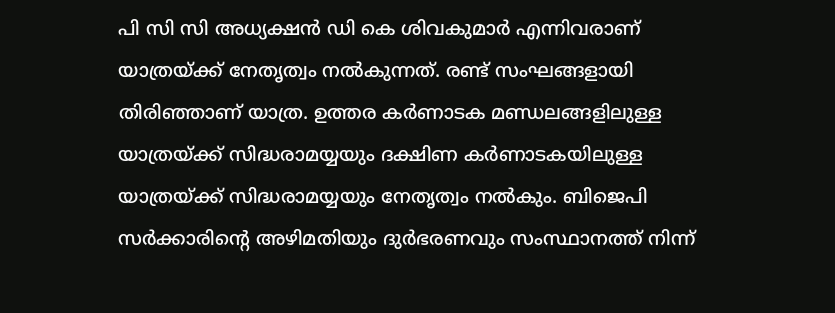പി സി സി അധ്യക്ഷൻ ഡി കെ ശിവകുമാർ എന്നിവരാണ് യാത്രയ്ക്ക് നേതൃത്വം നൽകുന്നത്. രണ്ട് സംഘങ്ങളായി തിരിഞ്ഞാണ് യാത്ര. ഉത്തര കർണാടക മണ്ഡലങ്ങളിലുള്ള യാത്രയ്ക്ക് സിദ്ധരാമയ്യയും ദക്ഷിണ കർണാടകയിലുള്ള യാത്രയ്ക്ക് സിദ്ധരാമയ്യയും നേതൃത്വം നൽകും. ബിജെപി സർക്കാരിന്റെ അഴിമതിയും ദുർഭരണവും സംസ്ഥാനത്ത് നിന്ന്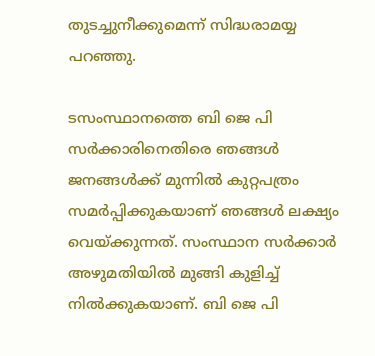തുടച്ചുനീക്കുമെന്ന് സിദ്ധരാമയ്യ പറഞ്ഞു.

ടസംസ്ഥാനത്തെ ബി ജെ പി സർക്കാരിനെതിരെ ഞങ്ങൾ ജനങ്ങൾക്ക് മുന്നിൽ കുറ്റപത്രം സമർപ്പിക്കുകയാണ് ഞങ്ങൾ ലക്ഷ്യം വെയ്ക്കുന്നത്. സംസ്ഥാന സർക്കാർ അഴുമതിയിൽ മുങ്ങി കുളിച്ച് നിൽക്കുകയാണ്. ബി ജെ പി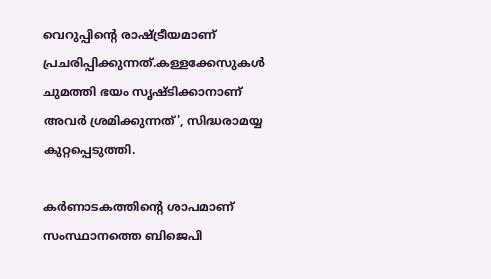വെറുപ്പിന്റെ രാഷ്ട്രീയമാണ് പ്രചരിപ്പിക്കുന്നത്.കള്ളക്കേസുകൾ ചുമത്തി ഭയം സൃഷ്ടിക്കാനാണ് അവർ ശ്രമിക്കുന്നത്', സിദ്ധരാമയ്യ കുറ്റപ്പെടുത്തി.

കർണാടകത്തിന്റെ ശാപമാണ് സംസ്ഥാനത്തെ ബിജെപി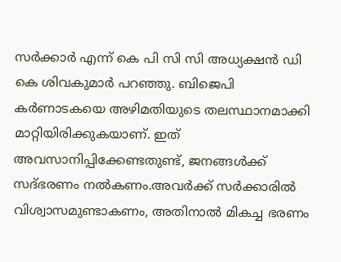സർക്കാർ എന്ന് കെ പി സി സി അധ്യക്ഷൻ ഡി കെ ശിവകുമാർ പറഞ്ഞു. ബിജെപി കർണാടകയെ അഴിമതിയുടെ തലസ്ഥാനമാക്കി മാറ്റിയിരിക്കുകയാണ്. ഇത് അവസാനിപ്പിക്കേണ്ടതുണ്ട്, ജനങ്ങൾക്ക് സദ്ഭരണം നൽകണം.അവർക്ക് സർക്കാരിൽ വിശ്വാസമുണ്ടാകണം, അതിനാൽ മികച്ച ഭരണം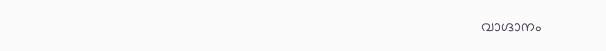വാഗ്ദാനം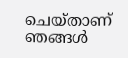ചെയ്താണ് ഞങ്ങൾ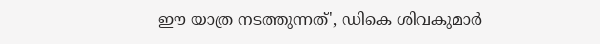ഈ യാത്ര നടത്തുന്നത്', ഡികെ ശിവകുമാർ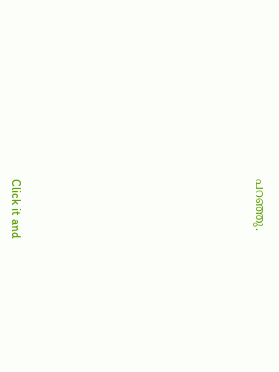പറഞ്ഞു.












Click it and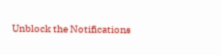Unblock the Notifications